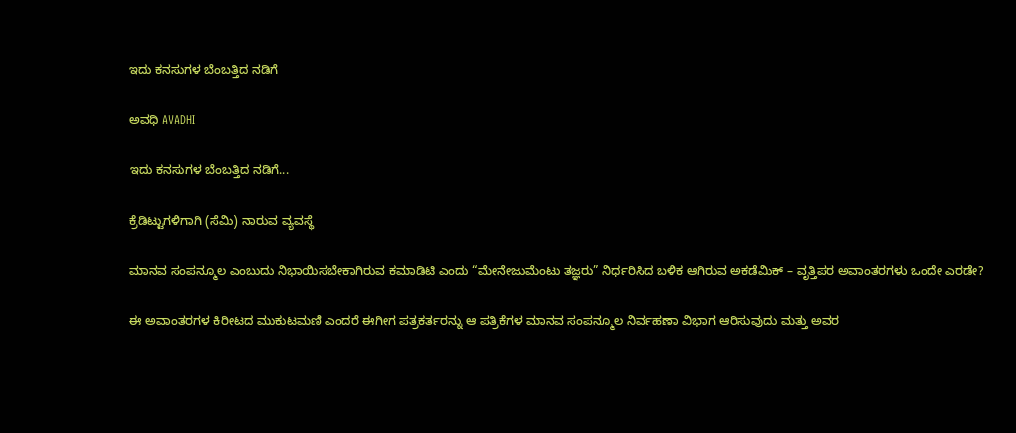ಇದು ಕನಸುಗಳ ಬೆಂಬತ್ತಿದ ನಡಿಗೆ‍

ಅವಧಿ AVADHI

ಇದು ಕನಸುಗಳ ಬೆಂಬತ್ತಿದ ನಡಿಗೆ...

ಕ್ರೆಡಿಟ್ಟುಗಳಿಗಾಗಿ (ಸೆಮಿ) ನಾರುವ ವ್ಯವಸ್ಥೆ

ಮಾನವ ಸಂಪನ್ಮೂಲ ಎಂಬುದು ನಿಭಾಯಿಸಬೇಕಾಗಿರುವ ಕಮಾಡಿಟಿ ಎಂದು “ಮೇನೇಜುಮೆಂಟು ತಜ್ಞರು” ನಿರ್ಧರಿಸಿದ ಬಳಿಕ ಆಗಿರುವ ಅಕಡೆಮಿಕ್ – ವೃತ್ತಿಪರ ಅವಾಂತರಗಳು ಒಂದೇ ಎರಡೇ?

ಈ ಅವಾಂತರಗಳ ಕಿರೀಟದ ಮುಕುಟಮಣಿ ಎಂದರೆ ಈಗೀಗ ಪತ್ರಕರ್ತರನ್ನು ಆ ಪತ್ರಿಕೆಗಳ ಮಾನವ ಸಂಪನ್ಮೂಲ ನಿರ್ವಹಣಾ ವಿಭಾಗ ಆರಿಸುವುದು ಮತ್ತು ಅವರ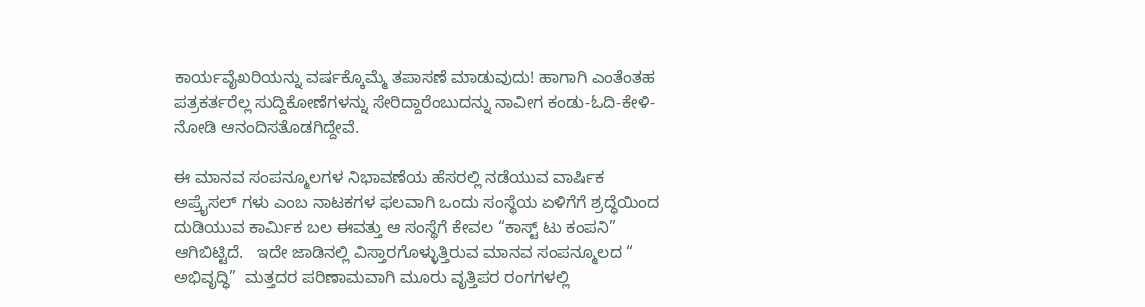ಕಾರ್ಯವೈಖರಿಯನ್ನು ವರ್ಷಕ್ಕೊಮ್ಮೆ ತಪಾಸಣೆ ಮಾಡುವುದು! ಹಾಗಾಗಿ ಎಂತೆಂತಹ ಪತ್ರಕರ್ತರೆಲ್ಲ ಸುದ್ದಿಕೋಣೆಗಳನ್ನು ಸೇರಿದ್ದಾರೆಂಬುದನ್ನು ನಾವೀಗ ಕಂಡು-ಓದಿ-ಕೇಳಿ-ನೋಡಿ ಆನಂದಿಸತೊಡಗಿದ್ದೇವೆ.

ಈ ಮಾನವ ಸಂಪನ್ಮೂಲಗಳ ನಿಭಾವಣೆಯ ಹೆಸರಲ್ಲಿ ನಡೆಯುವ ವಾರ್ಷಿಕ ಅಪ್ರೈಸಲ್ ಗಳು ಎಂಬ ನಾಟಕಗಳ ಫಲವಾಗಿ ಒಂದು ಸಂಸ್ಥೆಯ ಏಳಿಗೆಗೆ ಶ್ರದ್ಧೆಯಿಂದ ದುಡಿಯುವ ಕಾರ್ಮಿಕ ಬಲ ಈವತ್ತು ಆ ಸಂಸ್ಥೆಗೆ ಕೇವಲ “ಕಾಸ್ಟ್ ಟು ಕಂಪನಿ” ಆಗಿಬಿಟ್ಟಿದೆ.   ಇದೇ ಜಾಡಿನಲ್ಲಿ ವಿಸ್ತಾರಗೊಳ್ಳುತ್ತಿರುವ ಮಾನವ ಸಂಪನ್ಮೂಲದ “ ಅಭಿವೃದ್ಧಿ”  ಮತ್ತದರ ಪರಿಣಾಮವಾಗಿ ಮೂರು ವೃತ್ತಿಪರ ರಂಗಗಳಲ್ಲಿ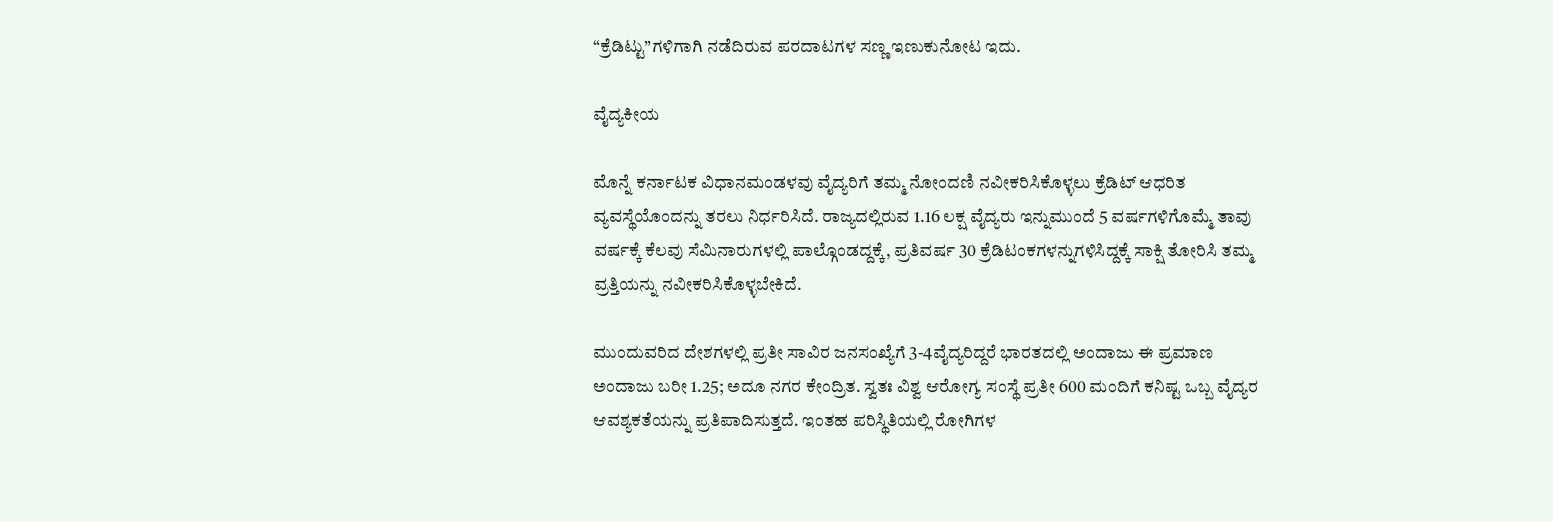“ಕ್ರೆಡಿಟ್ಟು”ಗಳಿಗಾಗಿ ನಡೆದಿರುವ ಪರದಾಟಗಳ ಸಣ್ಣ ಇಣುಕುನೋಟ ಇದು.

ವೈದ್ಯಕೀಯ

ಮೊನ್ನೆ ಕರ್ನಾಟಕ ವಿಧಾನಮಂಡಳವು ವೈದ್ಯರಿಗೆ ತಮ್ಮ ನೋಂದಣಿ ನವೀಕರಿಸಿಕೊಳ್ಳಲು ಕ್ರೆಡಿಟ್ ಆಧರಿತ ವ್ಯವಸ್ಥೆಯೊಂದನ್ನು ತರಲು ನಿರ್ಧರಿಸಿದೆ. ರಾಜ್ಯದಲ್ಲಿರುವ 1.16 ಲಕ್ಷ ವೈದ್ಯರು ಇನ್ನುಮುಂದೆ 5 ವರ್ಷಗಳಿಗೊಮ್ಮೆ ತಾವು ವರ್ಷಕ್ಕೆ ಕೆಲವು ಸೆಮಿನಾರುಗಳಲ್ಲಿ ಪಾಲ್ಗೊಂಡದ್ದಕ್ಕೆ, ಪ್ರತಿವರ್ಷ 30 ಕ್ರೆಡಿಟಂಕಗಳನ್ನುಗಳಿಸಿದ್ದಕ್ಕೆ ಸಾಕ್ಷಿ ತೋರಿಸಿ ತಮ್ಮ ವ್ರತ್ತಿಯನ್ನು ನವೀಕರಿಸಿಕೊಳ್ಳಬೇಕಿದೆ.

ಮುಂದುವರಿದ ದೇಶಗಳಲ್ಲಿ ಪ್ರತೀ ಸಾವಿರ ಜನಸಂಖ್ಯೆಗೆ 3-4ವೈದ್ಯರಿದ್ದರೆ ಭಾರತದಲ್ಲಿ ಅಂದಾಜು ಈ ಪ್ರಮಾಣ ಅಂದಾಜು ಬರೀ 1.25; ಅದೂ ನಗರ ಕೇಂದ್ರಿತ. ಸ್ವತಃ ವಿಶ್ವ ಆರೋಗ್ಯ ಸಂಸ್ಥೆ ಪ್ರತೀ 600 ಮಂದಿಗೆ ಕನಿಷ್ಟ ಒಬ್ಬ ವೈದ್ಯರ ಆವಶ್ಯಕತೆಯನ್ನು ಪ್ರತಿಪಾದಿಸುತ್ತದೆ. ಇಂತಹ ಪರಿಸ್ಥಿತಿಯಲ್ಲಿ ರೋಗಿಗಳ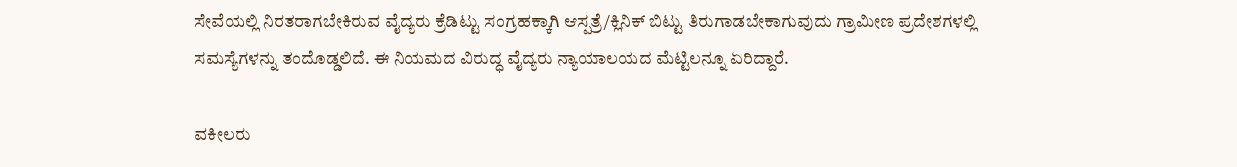ಸೇವೆಯಲ್ಲಿ ನಿರತರಾಗಬೇಕಿರುವ ವೈದ್ಯರು ಕ್ರೆಡಿಟ್ಟು ಸಂಗ್ರಹಕ್ಕಾಗಿ ಆಸ್ಪತ್ರೆ/ಕ್ಲಿನಿಕ್ ಬಿಟ್ಟು ತಿರುಗಾಡಬೇಕಾಗುವುದು ಗ್ರಾಮೀಣ ಪ್ರದೇಶಗಳಲ್ಲಿ ಸಮಸ್ಯೆಗಳನ್ನು ತಂದೊಡ್ಡಲಿದೆ. ಈ ನಿಯಮದ ವಿರುದ್ಧ ವೈದ್ಯರು ನ್ಯಾಯಾಲಯದ ಮೆಟ್ಟಿಲನ್ನೂ ಏರಿದ್ದಾರೆ.

ವಕೀಲರು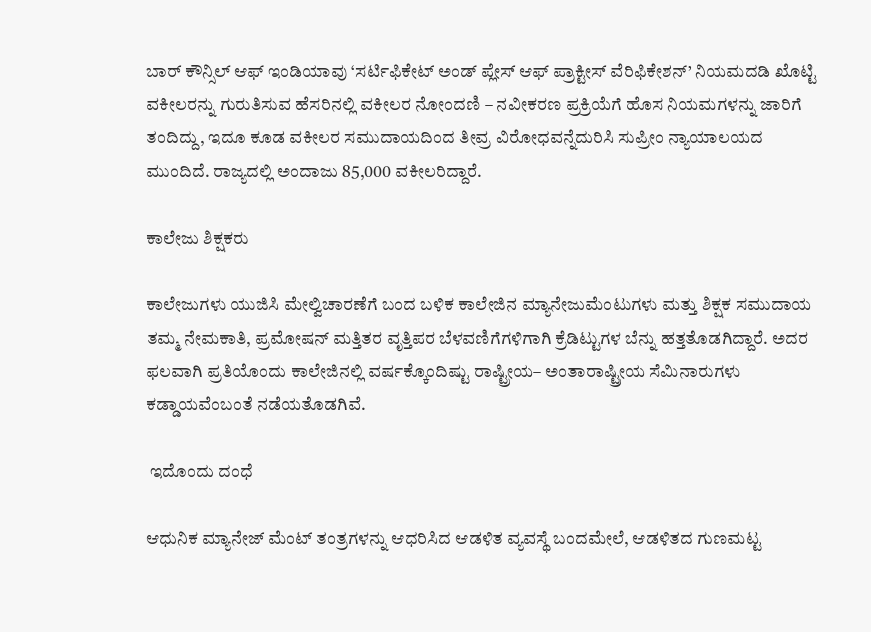ಬಾರ್ ಕೌನ್ಸಿಲ್ ಆಫ್ ಇಂಡಿಯಾವು ‘ಸರ್ಟಿಫಿಕೇಟ್ ಅಂಡ್ ಪ್ಲೇಸ್ ಆಫ್ ಪ್ರಾಕ್ಟೀಸ್ ವೆರಿಫಿಕೇಶನ್’ ನಿಯಮದಡಿ ಖೊಟ್ಟಿ ವಕೀಲರನ್ನು ಗುರುತಿಸುವ ಹೆಸರಿನಲ್ಲಿ ವಕೀಲರ ನೋಂದಣಿ – ನವೀಕರಣ ಪ್ರಕ್ರಿಯೆಗೆ ಹೊಸ ನಿಯಮಗಳನ್ನು ಜಾರಿಗೆ ತಂದಿದ್ದು, ಇದೂ ಕೂಡ ವಕೀಲರ ಸಮುದಾಯದಿಂದ ತೀವ್ರ ವಿರೋಧವನ್ನೆದುರಿಸಿ ಸುಪ್ರೀಂ ನ್ಯಾಯಾಲಯದ ಮುಂದಿದೆ. ರಾಜ್ಯದಲ್ಲಿ ಅಂದಾಜು 85,000 ವಕೀಲರಿದ್ದಾರೆ.

ಕಾಲೇಜು ಶಿಕ್ಷಕರು

ಕಾಲೇಜುಗಳು ಯುಜಿಸಿ ಮೇಲ್ವಿಚಾರಣೆಗೆ ಬಂದ ಬಳಿಕ ಕಾಲೇಜಿನ ಮ್ಯಾನೇಜುಮೆಂಟುಗಳು ಮತ್ತು ಶಿಕ್ಷಕ ಸಮುದಾಯ ತಮ್ಮ ನೇಮಕಾತಿ, ಪ್ರಮೋಷನ್ ಮತ್ತಿತರ ವೃತ್ತಿಪರ ಬೆಳವಣಿಗೆಗಳಿಗಾಗಿ ಕ್ರೆಡಿಟ್ಟುಗಳ ಬೆನ್ನು ಹತ್ತತೊಡಗಿದ್ದಾರೆ. ಅದರ ಫಲವಾಗಿ ಪ್ರತಿಯೊಂದು ಕಾಲೇಜಿನಲ್ಲಿ ವರ್ಷಕ್ಕೊಂದಿಷ್ಟು ರಾಷ್ಟ್ರೀಯ– ಅಂತಾರಾಷ್ಟ್ರೀಯ ಸೆಮಿನಾರುಗಳು ಕಡ್ಡಾಯವೆಂಬಂತೆ ನಡೆಯತೊಡಗಿವೆ.

 ಇದೊಂದು ದಂಧೆ

ಆಧುನಿಕ ಮ್ಯಾನೇಜ್ ಮೆಂಟ್ ತಂತ್ರಗಳನ್ನು ಆಧರಿಸಿದ ಆಡಳಿತ ವ್ಯವಸ್ಥೆ ಬಂದಮೇಲೆ, ಆಡಳಿತದ ಗುಣಮಟ್ಟ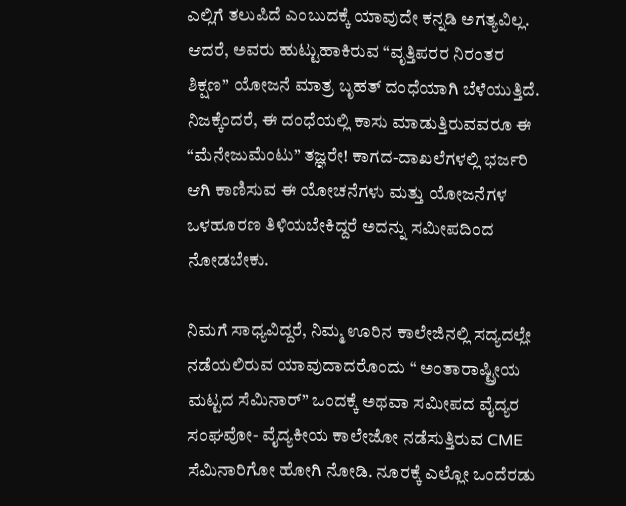ಎಲ್ಲಿಗೆ ತಲುಪಿದೆ ಎಂಬುದಕ್ಕೆ ಯಾವುದೇ ಕನ್ನಡಿ ಅಗತ್ಯವಿಲ್ಲ. ಆದರೆ, ಅವರು ಹುಟ್ಟುಹಾಕಿರುವ “ವೃತ್ತಿಪರರ ನಿರಂತರ ಶಿಕ್ಷಣ” ಯೋಜನೆ ಮಾತ್ರ ಬೃಹತ್ ದಂಧೆಯಾಗಿ ಬೆಳೆಯುತ್ತಿದೆ. ನಿಜಕ್ಕೆಂದರೆ, ಈ ದಂಧೆಯಲ್ಲಿ ಕಾಸು ಮಾಡುತ್ತಿರುವವರೂ ಈ “ಮೆನೇಜುಮೆಂಟು” ತಜ್ಞರೇ! ಕಾಗದ-ದಾಖಲೆಗಳಲ್ಲಿ ಭರ್ಜರಿ ಆಗಿ ಕಾಣಿಸುವ ಈ ಯೋಚನೆಗಳು ಮತ್ತು ಯೋಜನೆಗಳ ಒಳಹೂರಣ ತಿಳಿಯಬೇಕಿದ್ದರೆ ಅದನ್ನು ಸಮೀಪದಿಂದ ನೋಡಬೇಕು.

ನಿಮಗೆ ಸಾಧ್ಯವಿದ್ದರೆ, ನಿಮ್ಮ ಊರಿನ ಕಾಲೇಜಿನಲ್ಲಿ ಸದ್ಯದಲ್ಲೇ ನಡೆಯಲಿರುವ ಯಾವುದಾದರೊಂದು “ ಅಂತಾರಾಷ್ಟ್ರೀಯ ಮಟ್ಟದ ಸೆಮಿನಾರ್” ಒಂದಕ್ಕೆ ಅಥವಾ ಸಮೀಪದ ವೈದ್ಯರ ಸಂಘವೋ- ವೈದ್ಯಕೀಯ ಕಾಲೇಜೋ ನಡೆಸುತ್ತಿರುವ CME ಸೆಮಿನಾರಿಗೋ ಹೋಗಿ ನೋಡಿ. ನೂರಕ್ಕೆ ಎಲ್ಲೋ ಒಂದೆರಡು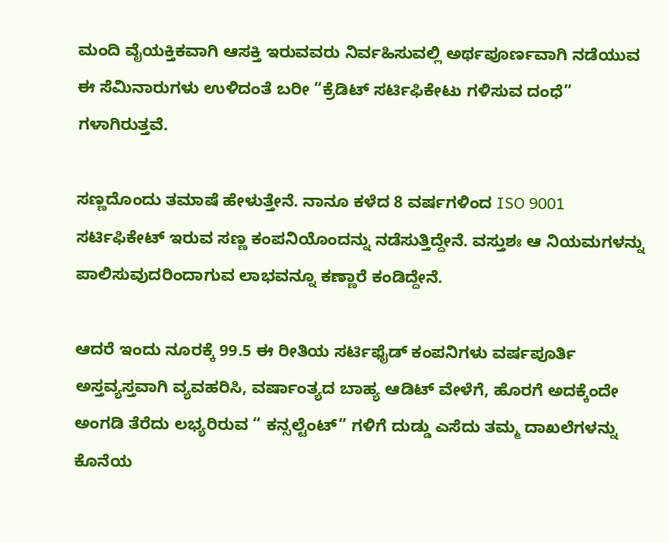ಮಂದಿ ವೈಯಕ್ತಿಕವಾಗಿ ಆಸಕ್ತಿ ಇರುವವರು ನಿರ್ವಹಿಸುವಲ್ಲಿ ಅರ್ಥಪೂರ್ಣವಾಗಿ ನಡೆಯುವ ಈ ಸೆಮಿನಾರುಗಳು ಉಳಿದಂತೆ ಬರೀ “ಕ್ರೆಡಿಟ್ ಸರ್ಟಿಫಿಕೇಟು ಗಳಿಸುವ ದಂಧೆ” ಗಳಾಗಿರುತ್ತವೆ.

ಸಣ್ಣದೊಂದು ತಮಾಷೆ ಹೇಳುತ್ತೇನೆ. ನಾನೂ ಕಳೆದ 8 ವರ್ಷಗಳಿಂದ ISO 9001  ಸರ್ಟಿಫಿಕೇಟ್ ಇರುವ ಸಣ್ಣ ಕಂಪನಿಯೊಂದನ್ನು ನಡೆಸುತ್ತಿದ್ದೇನೆ. ವಸ್ತುಶಃ ಆ ನಿಯಮಗಳನ್ನು ಪಾಲಿಸುವುದರಿಂದಾಗುವ ಲಾಭವನ್ನೂ ಕಣ್ಣಾರೆ ಕಂಡಿದ್ದೇನೆ.

ಆದರೆ ಇಂದು ನೂರಕ್ಕೆ 99.5 ಈ ರೀತಿಯ ಸರ್ಟಿಫೈಡ್ ಕಂಪನಿಗಳು ವರ್ಷಪೂರ್ತಿ ಅಸ್ತವ್ಯಸ್ತವಾಗಿ ವ್ಯವಹರಿಸಿ, ವರ್ಷಾಂತ್ಯದ ಬಾಹ್ಯ ಆಡಿಟ್ ವೇಳೆಗೆ, ಹೊರಗೆ ಅದಕ್ಕೆಂದೇ ಅಂಗಡಿ ತೆರೆದು ಲಭ್ಯರಿರುವ “ ಕನ್ಸಲ್ಟೆಂಟ್” ಗಳಿಗೆ ದುಡ್ಡು ಎಸೆದು ತಮ್ಮ ದಾಖಲೆಗಳನ್ನು ಕೊನೆಯ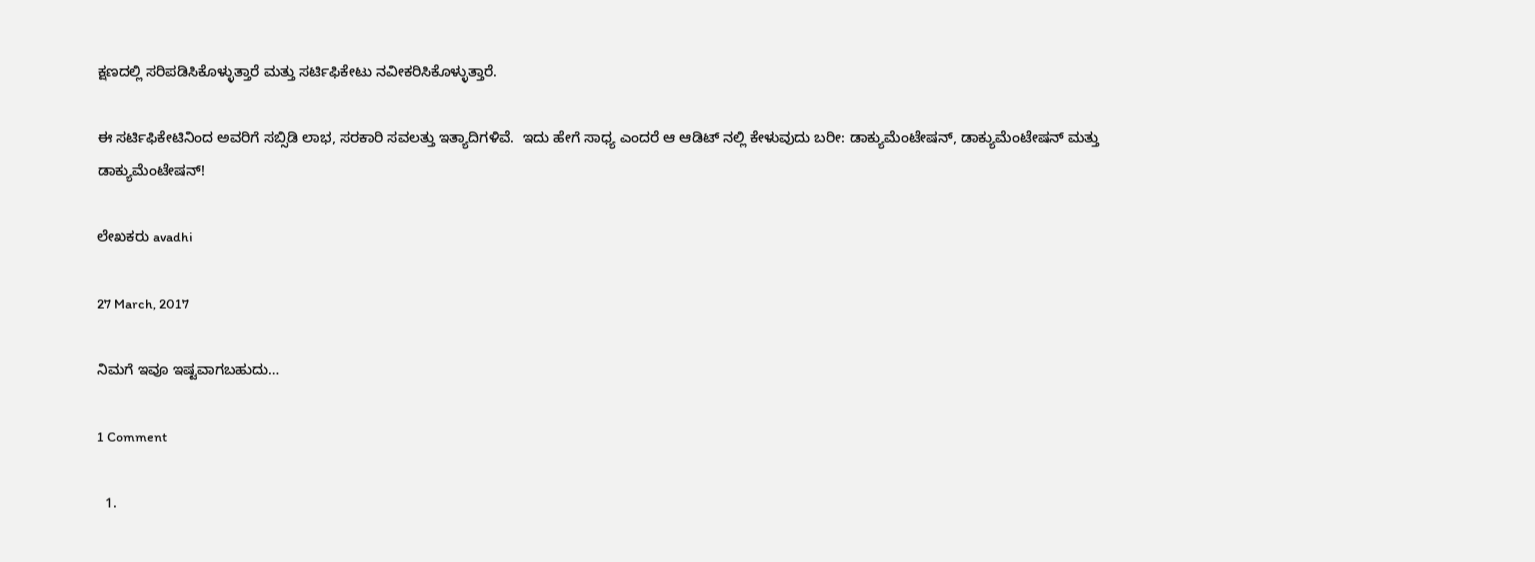ಕ್ಷಣದಲ್ಲಿ ಸರಿಪಡಿಸಿಕೊಳ್ಳುತ್ತಾರೆ ಮತ್ತು ಸರ್ಟಿಫಿಕೇಟು ನವೀಕರಿಸಿಕೊಳ್ಳುತ್ತಾರೆ.

ಈ ಸರ್ಟಿಫಿಕೇಟಿನಿಂದ ಅವರಿಗೆ ಸಬ್ಸಿಡಿ ಲಾಭ, ಸರಕಾರಿ ಸವಲತ್ತು ಇತ್ಯಾದಿಗಳಿವೆ.  ಇದು ಹೇಗೆ ಸಾಧ್ಯ ಎಂದರೆ ಆ ಆಡಿಟ್ ನಲ್ಲಿ ಕೇಳುವುದು ಬರೀ: ಡಾಕ್ಯುಮೆಂಟೇಷನ್, ಡಾಕ್ಯುಮೆಂಟೇಷನ್ ಮತ್ತು ಡಾಕ್ಯುಮೆಂಟೇಷನ್!

ಲೇಖಕರು avadhi

27 March, 2017

ನಿಮಗೆ ಇವೂ ಇಷ್ಟವಾಗಬಹುದು…

1 Comment

  1.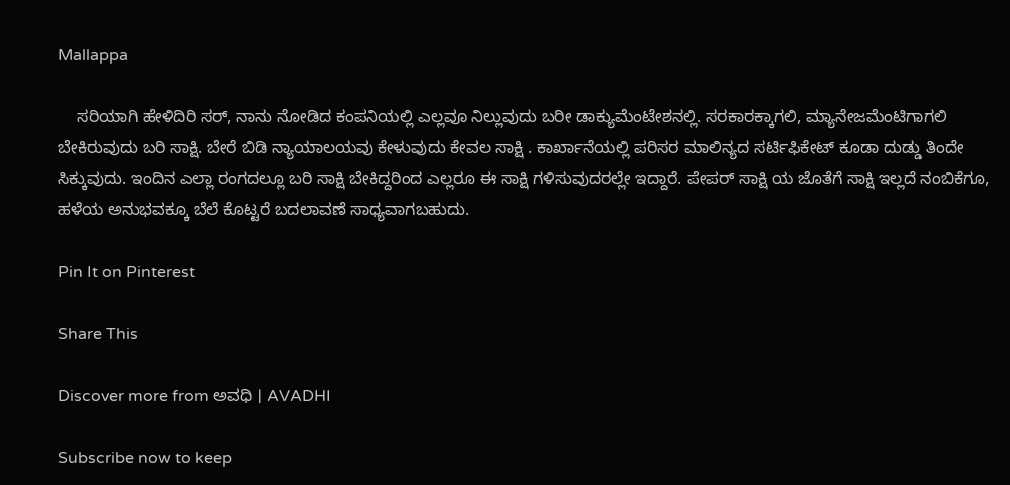Mallappa

    ಸರಿಯಾಗಿ ಹೇಳಿದಿರಿ ಸರ್, ನಾನು ನೋಡಿದ ಕಂಪನಿಯಲ್ಲಿ ಎಲ್ಲವೂ ನಿಲ್ಲುವುದು ಬರೀ ಡಾಕ್ಯುಮೆಂಟೇಶನಲ್ಲಿ. ಸರಕಾರಕ್ಕಾಗಲಿ, ಮ್ಯಾನೇಜಮೆಂಟಿಗಾಗಲಿ ಬೇಕಿರುವುದು ಬರಿ ಸಾಕ್ಷಿ. ಬೇರೆ ಬಿಡಿ ನ್ಯಾಯಾಲಯವು ಕೇಳುವುದು ಕೇವಲ ಸಾಕ್ಷಿ . ಕಾರ್ಖಾನೆಯಲ್ಲಿ ಪರಿಸರ ಮಾಲಿನ್ಯದ ಸರ್ಟಿಫಿಕೇಟ್ ಕೂಡಾ ದುಡ್ಡು ತಿಂದೇ ಸಿಕ್ಕುವುದು. ಇಂದಿನ ಎಲ್ಲಾ ರಂಗದಲ್ಲೂ ಬರಿ ಸಾಕ್ಷಿ ಬೇಕಿದ್ದರಿಂದ ಎಲ್ಲರೂ ಈ ಸಾಕ್ಷಿ ಗಳಿಸುವುದರಲ್ಲೇ ಇದ್ದಾರೆ. ಪೇಪರ್ ಸಾಕ್ಷಿ ಯ ಜೊತೆಗೆ ಸಾಕ್ಷಿ ಇಲ್ಲದೆ ನಂಬಿಕೆಗೂ, ಹಳೆಯ ಅನುಭವಕ್ಕೂ ಬೆಲೆ ಕೊಟ್ಟರೆ ಬದಲಾವಣೆ ಸಾಧ್ಯವಾಗಬಹುದು.

Pin It on Pinterest

Share This

Discover more from ಅವಧಿ । AVADHI

Subscribe now to keep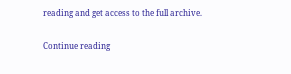reading and get access to the full archive.

Continue reading